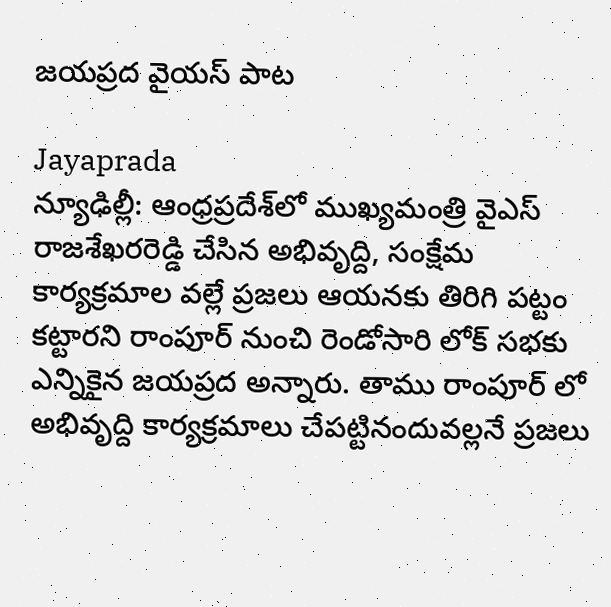జయప్రద వైయస్ పాట

Jayaprada
న్యూఢిల్లీ: ఆంధ్రప్రదేశ్‌లో ముఖ్యమంత్రి వైఎస్‌ రాజశేఖరరెడ్డి చేసిన అభివృద్ది, సంక్షేమ కార్యక్రమాల వల్లే ప్రజలు ఆయనకు తిరిగి పట్టం కట్టారని రాంపూర్‌ నుంచి రెండోసారి లోక్‌ సభకు ఎన్నికైన జయప్రద అన్నారు. తాము రాంపూర్‌ లో అభివృద్ది కార్యక్రమాలు చేపట్టినందువల్లనే ప్రజలు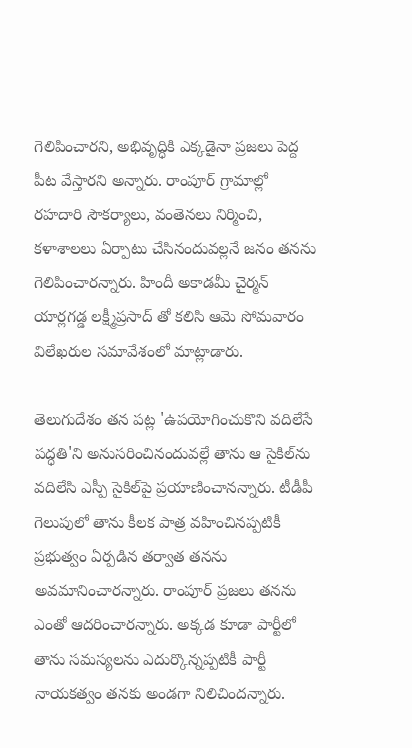గెలిపించారని, అభివృద్ధికి ఎక్కడైనా ప్రజలు పెద్ద పీట వేస్తారని అన్నారు. రాంపూర్‌ గ్రామాల్లో రహదారి సౌకర్యాలు, వంతెనలు నిర్మించి, కళాశాలలు ఏర్పాటు చేసినందువల్లనే జనం తనను గెలిపించారన్నారు. హిందీ అకాడమీ చైర్మన్‌ యార్లగడ్డ లక్ష్మీప్రసాద్‌ తో కలిసి ఆమె సోమవారం విలేఖరుల సమావేశంలో మాట్లాడారు.

తెలుగుదేశం తన పట్ల 'ఉపయోగించుకొని వదిలేసే పద్ధతి'ని అనుసరించినందువల్లే తాను ఆ సైకిల్‌ను వదిలేసి ఎస్పీ సైకిల్‌పై ప్రయాణించానన్నారు. టీడీపీ గెలుపులో తాను కీలక పాత్ర వహించినప్పటికీ ప్రభుత్వం ఏర్పడిన తర్వాత తనను అవమానించారన్నారు. రాంపూర్‌ ప్రజలు తనను ఎంతో ఆదరించారన్నారు. అక్కడ కూడా పార్టీలో తాను సమస్యలను ఎదుర్కొన్నప్పటికీ పార్టీ నాయకత్వం తనకు అండగా నిలిచిందన్నారు.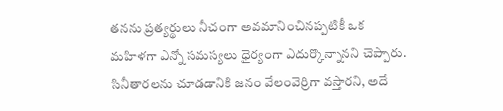తనను ప్రత్యర్థులు నీచంగా అవమానించినప్పటికీ ఒక మహిళగా ఎన్నో సమస్యలు ధైర్యంగా ఎదుర్కొన్నానని చెప్పారు. సినీతారలను చూడడానికి జనం వేలంవెర్రిగా వస్తారని, అదే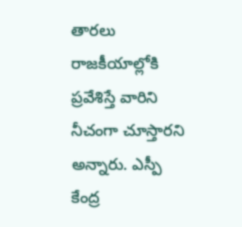తారలు రాజకీయాల్లోకి ప్రవేశిస్తే వారిని నీచంగా చూస్తారని అన్నారు. ఎస్పీ కేంద్ర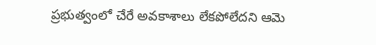ప్రభుత్వంలో చేరే అవకాశాలు లేకపోలేదని ఆమె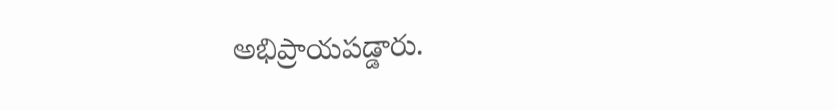అభిప్రాయపడ్డారు.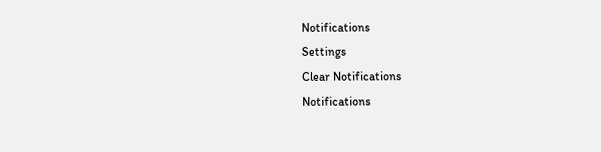Notifications
Settings
Clear Notifications
Notifications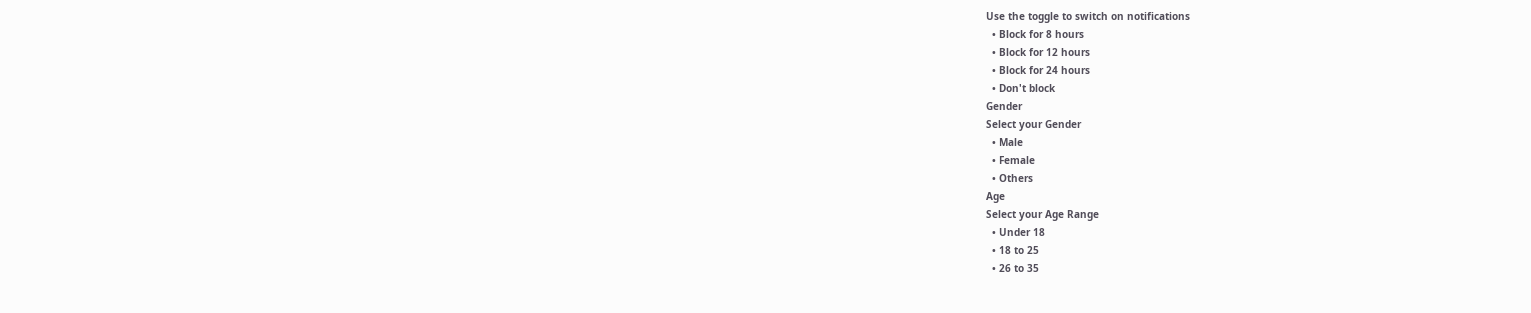Use the toggle to switch on notifications
  • Block for 8 hours
  • Block for 12 hours
  • Block for 24 hours
  • Don't block
Gender
Select your Gender
  • Male
  • Female
  • Others
Age
Select your Age Range
  • Under 18
  • 18 to 25
  • 26 to 35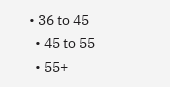• 36 to 45
  • 45 to 55
  • 55+